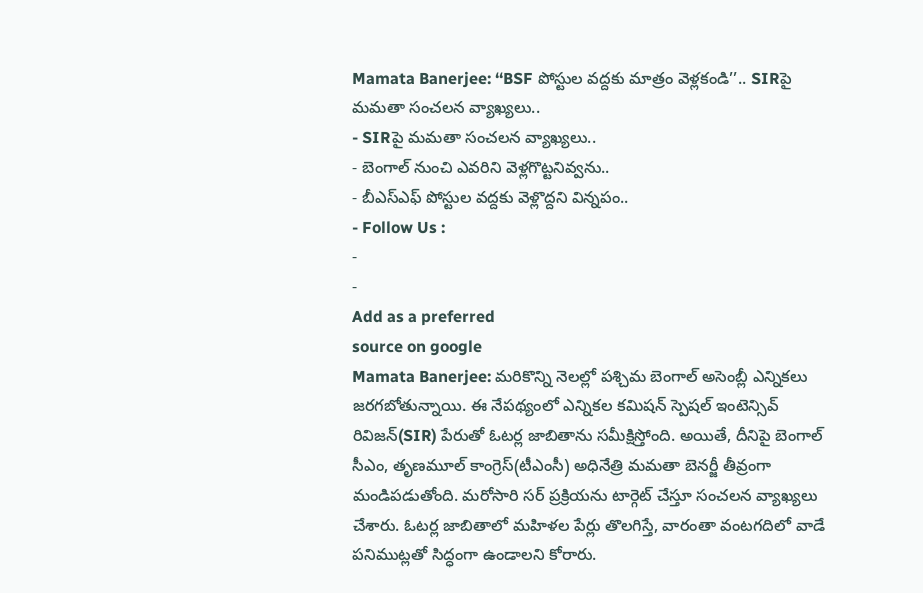Mamata Banerjee: ‘‘BSF పోస్టుల వద్దకు మాత్రం వెళ్లకండి’’.. SIRపై మమతా సంచలన వ్యాఖ్యలు..
- SIRపై మమతా సంచలన వ్యాఖ్యలు..
- బెంగాల్ నుంచి ఎవరిని వెళ్లగొట్టనివ్వను..
- బీఎస్ఎఫ్ పోస్టుల వద్దకు వెళ్లొద్దని విన్నపం..
- Follow Us :
-
-
Add as a preferred
source on google
Mamata Banerjee: మరికొన్ని నెలల్లో పశ్చిమ బెంగాల్ అసెంబ్లీ ఎన్నికలు జరగబోతున్నాయి. ఈ నేపథ్యంలో ఎన్నికల కమిషన్ స్పెషల్ ఇంటెన్సివ్ రివిజన్(SIR) పేరుతో ఓటర్ల జాబితాను సమీక్షిస్తోంది. అయితే, దీనిపై బెంగాల్ సీఎం, తృణమూల్ కాంగ్రెస్(టీఎంసీ) అధినేత్రి మమతా బెనర్జీ తీవ్రంగా మండిపడుతోంది. మరోసారి సర్ ప్రక్రియను టార్గెట్ చేస్తూ సంచలన వ్యాఖ్యలు చేశారు. ఓటర్ల జాబితాలో మహిళల పేర్లు తొలగిస్తే, వారంతా వంటగదిలో వాడే పనిముట్లతో సిద్ధంగా ఉండాలని కోరారు.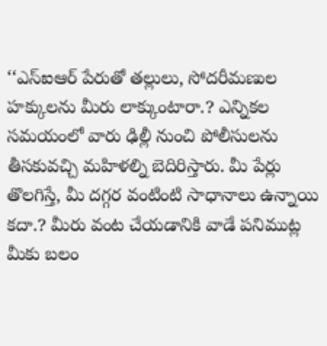‘‘ఎస్ఐఆర్ పేరుతో తల్లులు, సోదరీమణుల హక్కులను మీరు లాక్కుంటారా.? ఎన్నికల సమయంలో వారు ఢిల్లీ నుంచి పోలీసులను తీసకువచ్చి మహిళల్ని బెదిరిస్తారు. మీ పేర్లు తొలగిస్తే, మీ దగ్గర వంటింటి సాధానాలు ఉన్నాయి కదా.? మీరు వంట చేయడానికి వాడే పనిముట్ల మీకు బలం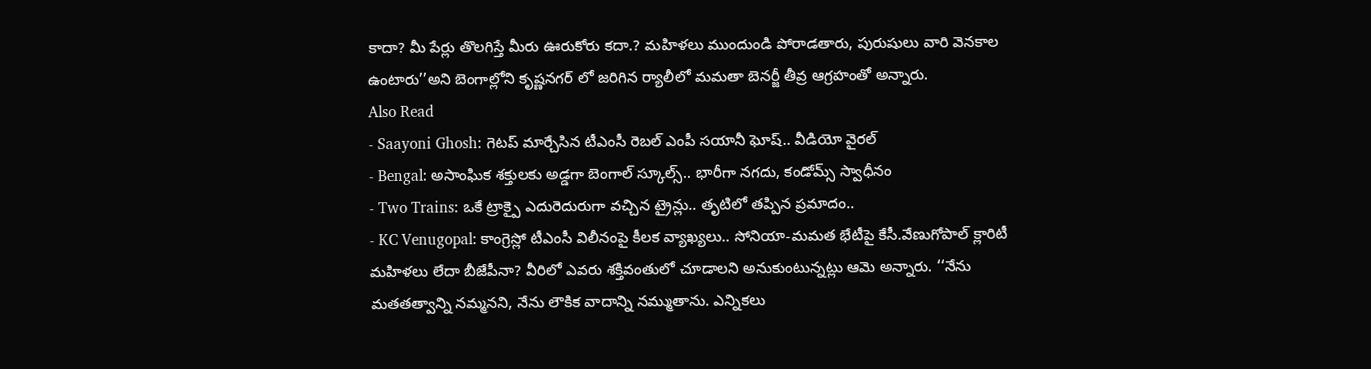కాదా? మీ పేర్లు తొలగిస్తే మీరు ఊరుకోరు కదా.? మహిళలు ముందుండి పోరాడతారు, పురుషులు వారి వెనకాల ఉంటారు’’అని బెంగాల్లోని కృష్ణనగర్ లో జరిగిన ర్యాలీలో మమతా బెనర్జీ తీవ్ర ఆగ్రహంతో అన్నారు.
Also Read
- Saayoni Ghosh: గెటప్ మార్చేసిన టీఎంసీ రెబల్ ఎంపీ సయానీ ఘోష్.. వీడియో వైరల్
- Bengal: అసాంఘిక శక్తులకు అడ్డగా బెంగాల్ స్కూల్స్.. భారీగా నగదు, కండోమ్స్ స్వాధీనం
- Two Trains: ఒకే ట్రాక్పై ఎదురెదురుగా వచ్చిన ట్రైన్లు.. తృటిలో తప్పిన ప్రమాదం..
- KC Venugopal: కాంగ్రెస్లో టీఎంసీ విలీనంపై కీలక వ్యాఖ్యలు.. సోనియా-మమత భేటీపై కేసీ.వేణుగోపాల్ క్లారిటీ
మహిళలు లేదా బీజేపీనా? వీరిలో ఎవరు శక్తివంతులో చూడాలని అనుకుంటున్నట్లు ఆమె అన్నారు. ‘‘నేను మతతత్వాన్ని నమ్మనని, నేను లౌకిక వాదాన్ని నమ్ముతాను. ఎన్నికలు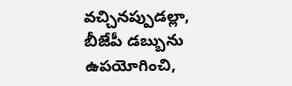వచ్చినప్పుడల్లా, బీజేపీ డబ్బును ఉపయోగించి,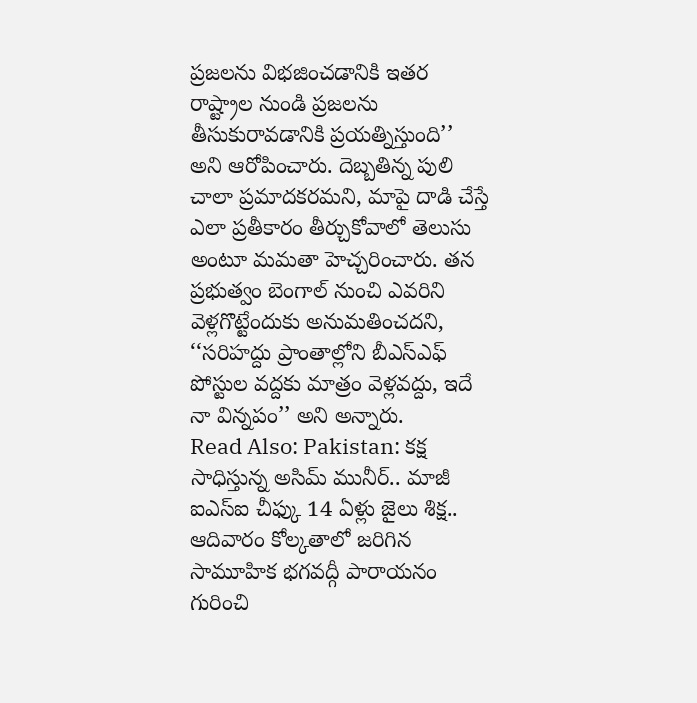ప్రజలను విభజించడానికి ఇతర రాష్ట్రాల నుండి ప్రజలను తీసుకురావడానికి ప్రయత్నిస్తుంది’’ అని ఆరోపించారు. దెబ్బతిన్న పులి చాలా ప్రమాదకరమని, మాపై దాడి చేస్తే ఎలా ప్రతీకారం తీర్చుకోవాలో తెలుసు అంటూ మమతా హెచ్చరించారు. తన ప్రభుత్వం బెంగాల్ నుంచి ఎవరిని వెళ్లగొట్టేందుకు అనుమతించదని, ‘‘సరిహద్దు ప్రాంతాల్లోని బీఎస్ఎఫ్ పోస్టుల వద్దకు మాత్రం వెళ్లవద్దు, ఇదే నా విన్నపం’’ అని అన్నారు.
Read Also: Pakistan: కక్ష సాధిస్తున్న అసిమ్ మునీర్.. మాజీ ఐఎస్ఐ చీఫ్కు 14 ఏళ్లు జైలు శిక్ష..
ఆదివారం కోల్కతాలో జరిగిన సామూహిక భగవద్గీ పారాయనం గురించి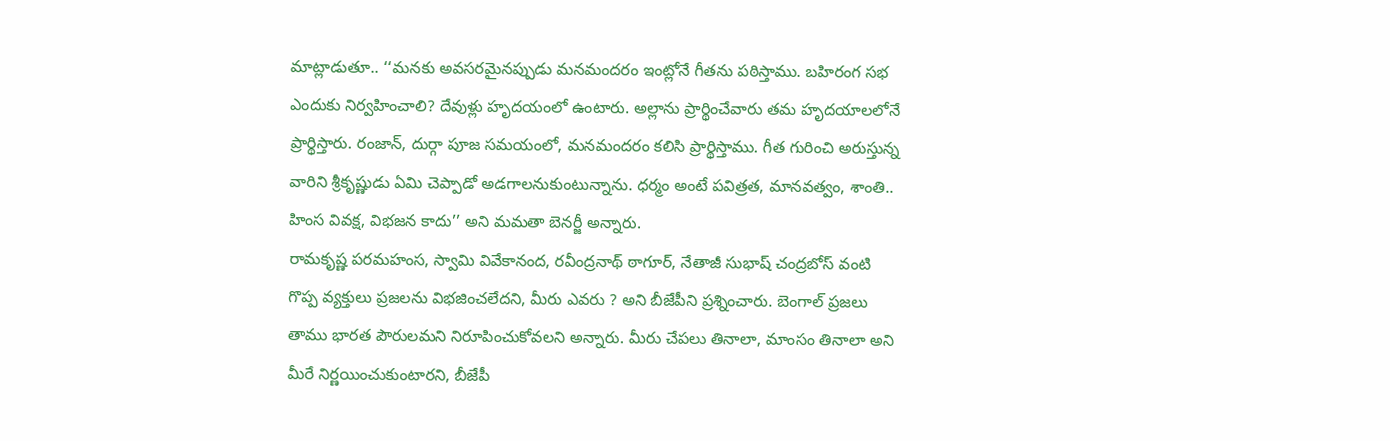మాట్లాడుతూ.. ‘‘మనకు అవసరమైనప్పుడు మనమందరం ఇంట్లోనే గీతను పఠిస్తాము. బహిరంగ సభ ఎందుకు నిర్వహించాలి? దేవుళ్లు హృదయంలో ఉంటారు. అల్లాను ప్రార్థించేవారు తమ హృదయాలలోనే ప్రార్థిస్తారు. రంజాన్, దుర్గా పూజ సమయంలో, మనమందరం కలిసి ప్రార్థిస్తాము. గీత గురించి అరుస్తున్న వారిని శ్రీకృష్ణుడు ఏమి చెప్పాడో అడగాలనుకుంటున్నాను. ధర్మం అంటే పవిత్రత, మానవత్వం, శాంతి.. హింస వివక్ష, విభజన కాదు’’ అని మమతా బెనర్జీ అన్నారు.
రామకృష్ణ పరమహంస, స్వామి వివేకానంద, రవీంద్రనాథ్ ఠాగూర్, నేతాజీ సుభాష్ చంద్రబోస్ వంటి గొప్ప వ్యక్తులు ప్రజలను విభజించలేదని, మీరు ఎవరు ? అని బీజేపీని ప్రశ్నించారు. బెంగాల్ ప్రజలు తాము భారత పౌరులమని నిరూపించుకోవలని అన్నారు. మీరు చేపలు తినాలా, మాంసం తినాలా అని మీరే నిర్ణయించుకుంటారని, బీజేపీ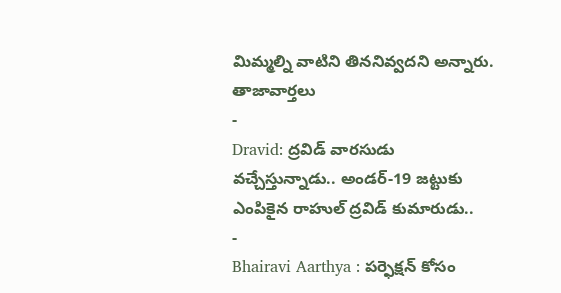మిమ్మల్ని వాటిని తిననివ్వదని అన్నారు.
తాజావార్తలు
-
Dravid: ద్రవిడ్ వారసుడు వచ్చేస్తున్నాడు.. అండర్-19 జట్టుకు ఎంపికైన రాహుల్ ద్రవిడ్ కుమారుడు..
-
Bhairavi Aarthya : పర్ఫెక్షన్ కోసం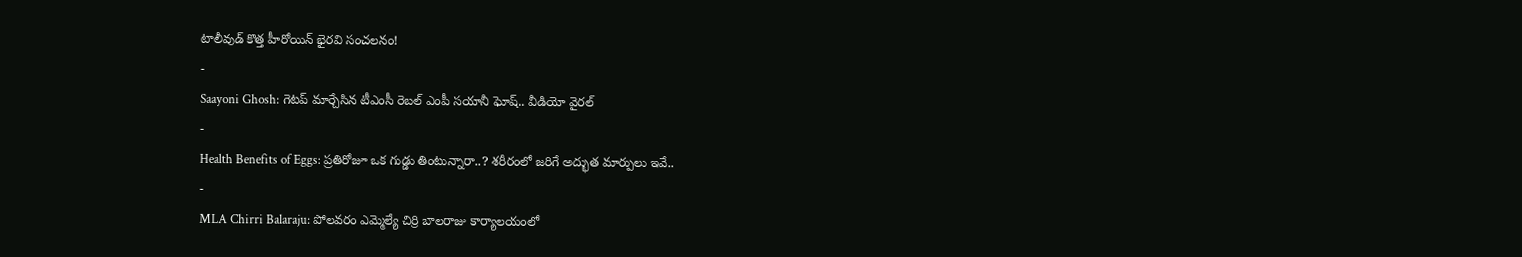టాలీవుడ్ కొత్త హీరోయిన్ భైరవి సంచలనం!
-
Saayoni Ghosh: గెటప్ మార్చేసిన టీఎంసీ రెబల్ ఎంపీ సయానీ ఘోష్.. వీడియో వైరల్
-
Health Benefits of Eggs: ప్రతిరోజూ ఒక గుడ్డు తింటున్నారా..? శరీరంలో జరిగే అద్భుత మార్పులు ఇవే..
-
MLA Chirri Balaraju: పోలవరం ఎమ్మెల్యే చిర్రి బాలరాజు కార్యాలయంలో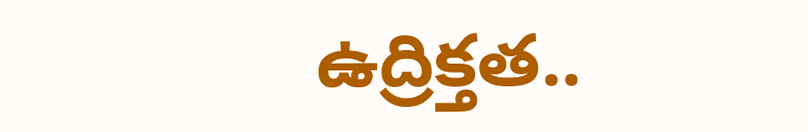ఉద్రిక్తత..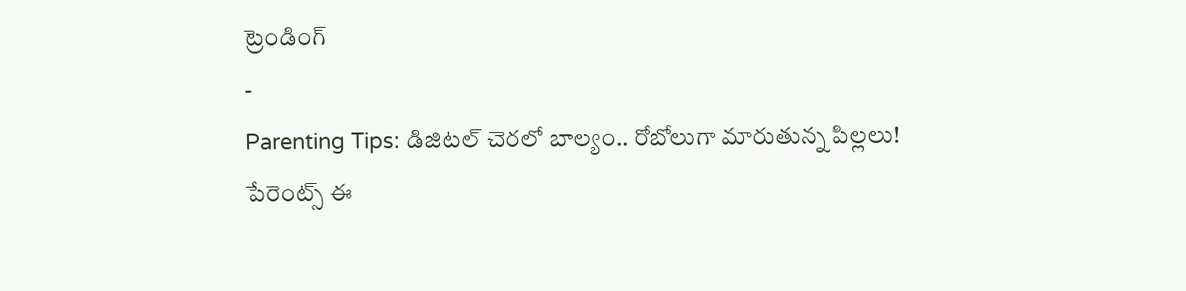ట్రెండింగ్
-
Parenting Tips: డిజిటల్ చెరలో బాల్యం.. రోబోలుగా మారుతున్న పిల్లలు! పేరెంట్స్ ఈ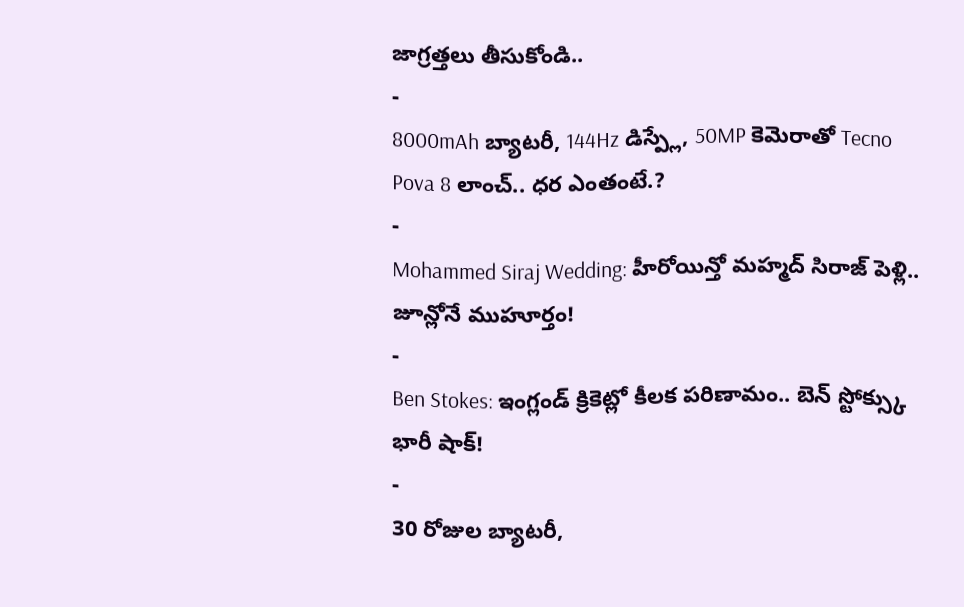జాగ్రత్తలు తీసుకోండి..
-
8000mAh బ్యాటరీ, 144Hz డిస్ప్లే, 50MP కెమెరాతో Tecno Pova 8 లాంచ్.. ధర ఎంతంటే.?
-
Mohammed Siraj Wedding: హీరోయిన్తో మహ్మద్ సిరాజ్ పెళ్లి.. జూన్లోనే ముహూర్తం!
-
Ben Stokes: ఇంగ్లండ్ క్రికెట్లో కీలక పరిణామం.. బెన్ స్టోక్స్కు భారీ షాక్!
-
30 రోజుల బ్యాటరీ,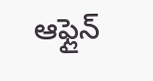ఆఫ్లైన్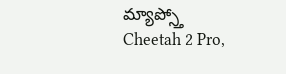మ్యాప్స్తో Cheetah 2 Pro,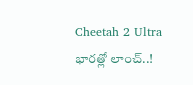Cheetah 2 Ultra భారత్లో లాంచ్..!